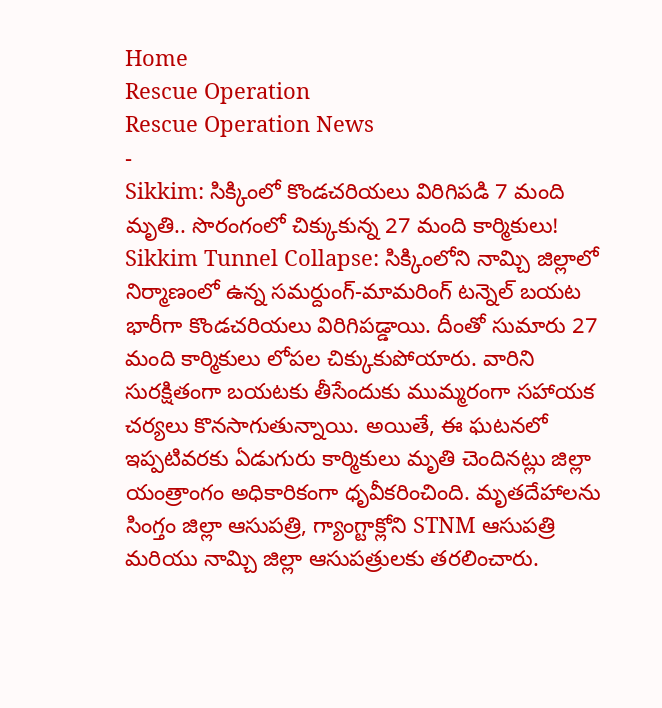Home
Rescue Operation
Rescue Operation News
-
Sikkim: సిక్కింలో కొండచరియలు విరిగిపడి 7 మంది మృతి.. సొరంగంలో చిక్కుకున్న 27 మంది కార్మికులు!
Sikkim Tunnel Collapse: సిక్కింలోని నామ్చి జిల్లాలో నిర్మాణంలో ఉన్న సమర్దుంగ్-మామరింగ్ టన్నెల్ బయట భారీగా కొండచరియలు విరిగిపడ్డాయి. దీంతో సుమారు 27 మంది కార్మికులు లోపల చిక్కుకుపోయారు. వారిని సురక్షితంగా బయటకు తీసేందుకు ముమ్మరంగా సహాయక చర్యలు కొనసాగుతున్నాయి. అయితే, ఈ ఘటనలో ఇప్పటివరకు ఏడుగురు కార్మికులు మృతి చెందినట్లు జిల్లా యంత్రాంగం అధికారికంగా ధృవీకరించింది. మృతదేహాలను సింగ్తం జిల్లా ఆసుపత్రి, గ్యాంగ్టాక్లోని STNM ఆసుపత్రి మరియు నామ్చి జిల్లా ఆసుపత్రులకు తరలించారు.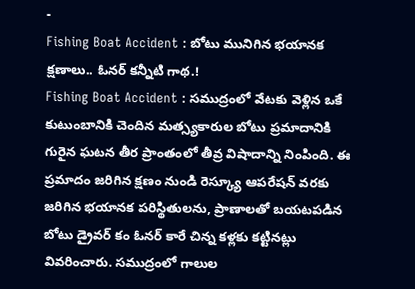-
Fishing Boat Accident : బోటు మునిగిన భయానక క్షణాలు.. ఓనర్ కన్నీటి గాథ.!
Fishing Boat Accident : సముద్రంలో వేటకు వెళ్లిన ఒకే కుటుంబానికి చెందిన మత్స్యకారుల బోటు ప్రమాదానికి గురైన ఘటన తీర ప్రాంతంలో తీవ్ర విషాదాన్ని నింపింది. ఈ ప్రమాదం జరిగిన క్షణం నుండి రెస్క్యూ ఆపరేషన్ వరకు జరిగిన భయానక పరిస్థితులను, ప్రాణాలతో బయటపడిన బోటు డ్రైవర్ కం ఓనర్ కారే చిన్న కళ్లకు కట్టినట్లు వివరించారు. సముద్రంలో గాలుల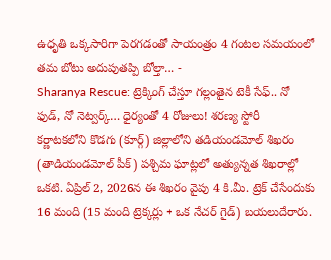ఉధృతి ఒక్కసారిగా పెరగడంతో సాయంత్రం 4 గంటల సమయంలో తమ బోటు అదుపుతప్పి బోల్తా… -
Sharanya Rescue: ట్రెక్కింగ్ చేస్తూ గల్లంతైన టెకీ సేఫ్.. నో ఫుడ్, నో నెట్వర్క్… ధైర్యంతో 4 రోజులు! శరణ్య స్టోరీ
కర్ణాటకలోని కొడగు (కూర్గ్) జిల్లాలోని తడియండమోల్ శిఖరం (తాడియండమోల్ పీక్) పశ్చిమ ఘాట్లలో అత్యున్నత శిఖరాల్లో ఒకటి. ఏప్రిల్ 2, 2026న ఈ శిఖరం వైపు 4 కి.మీ. ట్రెక్ చేసేందుకు 16 మంది (15 మంది ట్రెక్కర్లు + ఒక నేచర్ గైడ్) బయలుదేరారు.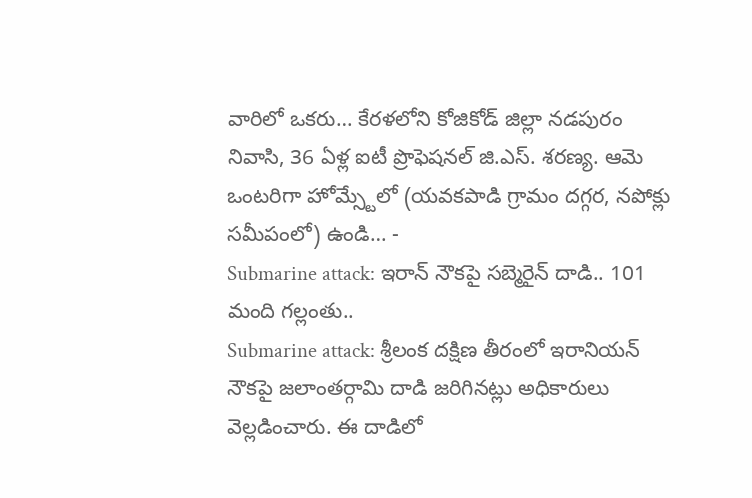వారిలో ఒకరు… కేరళలోని కోజికోడ్ జిల్లా నడపురం నివాసి, 36 ఏళ్ల ఐటీ ప్రొఫెషనల్ జి.ఎస్. శరణ్య. ఆమె ఒంటరిగా హోమ్స్టేలో (యవకపాడి గ్రామం దగ్గర, నపోక్లు సమీపంలో) ఉండి… -
Submarine attack: ఇరాన్ నౌకపై సబ్మెరైన్ దాడి.. 101 మంది గల్లంతు..
Submarine attack: శ్రీలంక దక్షిణ తీరంలో ఇరానియన్ నౌకపై జలాంతర్గామి దాడి జరిగినట్లు అధికారులు వెల్లడించారు. ఈ దాడిలో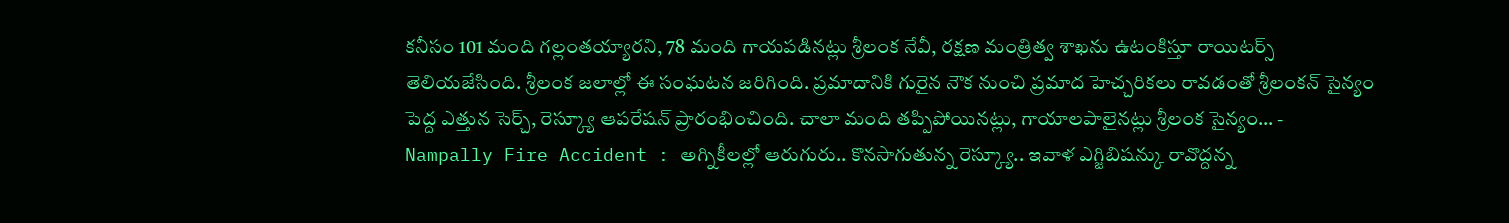కనీసం 101 మంది గల్లంతయ్యారని, 78 మంది గాయపడినట్లు శ్రీలంక నేవీ, రక్షణ మంత్రిత్వ శాఖను ఉటంకిస్తూ రాయిటర్స్ తెలియజేసింది. శ్రీలంక జలాల్లో ఈ సంఘటన జరిగింది. ప్రమాదానికి గురైన నౌక నుంచి ప్రమాద హెచ్చరికలు రావడంతో శ్రీలంకన్ సైన్యం పెద్ద ఎత్తున సెర్చ్, రెస్క్యూ ఆపరేషన్ ప్రారంభించింది. చాలా మంది తప్పిపోయినట్లు, గాయాలపాలైనట్లు శ్రీలంక సైన్యం… -
Nampally Fire Accident : అగ్నికీలల్లో ఆరుగురు.. కొనసాగుతున్న రెస్క్యూ.. ఇవాళ ఎగ్జిబిషన్కు రావొద్దన్న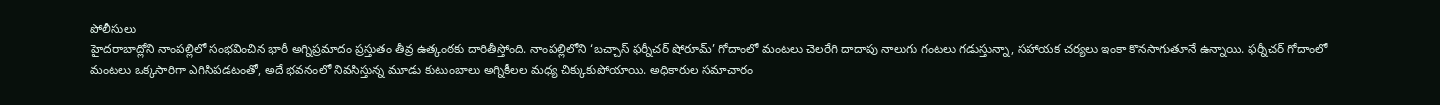పోలీసులు
హైదరాబాద్లోని నాంపల్లిలో సంభవించిన భారీ అగ్నిప్రమాదం ప్రస్తుతం తీవ్ర ఉత్కంఠకు దారితీస్తోంది. నాంపల్లిలోని ‘బచ్చాస్ ఫర్నీచర్ షోరూమ్’ గోదాంలో మంటలు చెలరేగి దాదాపు నాలుగు గంటలు గడుస్తున్నా, సహాయక చర్యలు ఇంకా కొనసాగుతూనే ఉన్నాయి. ఫర్నీచర్ గోదాంలో మంటలు ఒక్కసారిగా ఎగిసిపడటంతో, అదే భవనంలో నివసిస్తున్న మూడు కుటుంబాలు అగ్నికీలల మధ్య చిక్కుకుపోయాయి. అధికారుల సమాచారం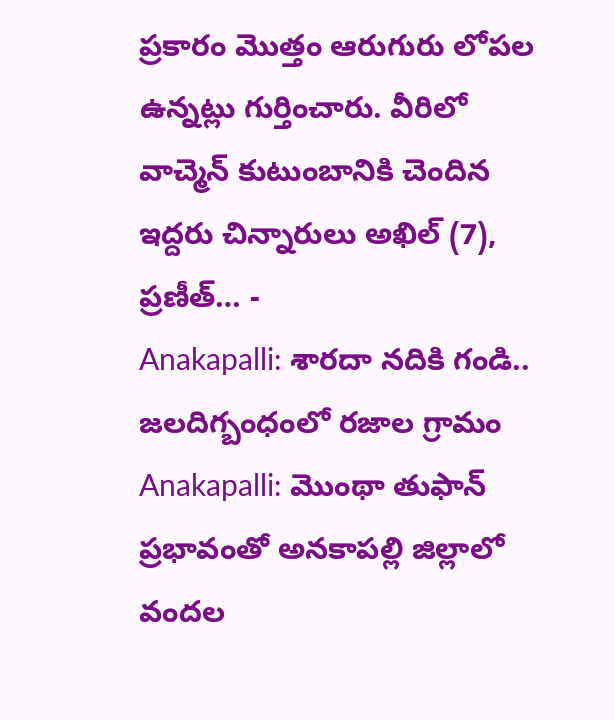ప్రకారం మొత్తం ఆరుగురు లోపల ఉన్నట్లు గుర్తించారు. వీరిలో వాచ్మెన్ కుటుంబానికి చెందిన ఇద్దరు చిన్నారులు అఖిల్ (7), ప్రణీత్… -
Anakapalli: శారదా నదికి గండి.. జలదిగ్బంధంలో రజాల గ్రామం
Anakapalli: మొంథా తుఫాన్ ప్రభావంతో అనకాపల్లి జిల్లాలో వందల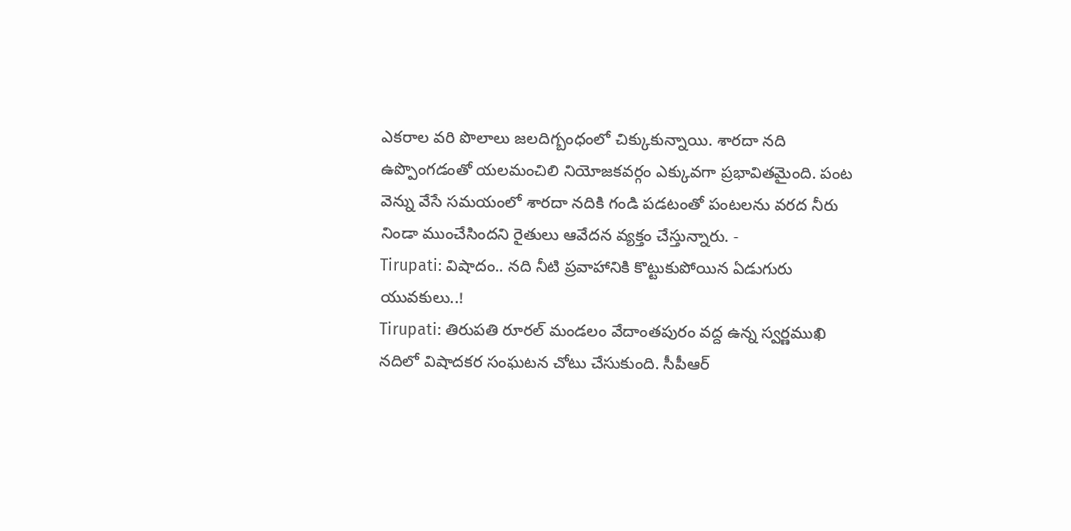ఎకరాల వరి పొలాలు జలదిగ్బంధంలో చిక్కుకున్నాయి. శారదా నది ఉప్పొంగడంతో యలమంచిలి నియోజకవర్గం ఎక్కువగా ప్రభావితమైంది. పంట వెన్ను వేసే సమయంలో శారదా నదికి గండి పడటంతో పంటలను వరద నీరు నిండా ముంచేసిందని రైతులు ఆవేదన వ్యక్తం చేస్తున్నారు. -
Tirupati: విషాదం.. నది నీటి ప్రవాహానికి కొట్టుకుపోయిన ఏడుగురు యువకులు..!
Tirupati: తిరుపతి రూరల్ మండలం వేదాంతపురం వద్ద ఉన్న స్వర్ణముఖి నదిలో విషాదకర సంఘటన చోటు చేసుకుంది. సీపీఆర్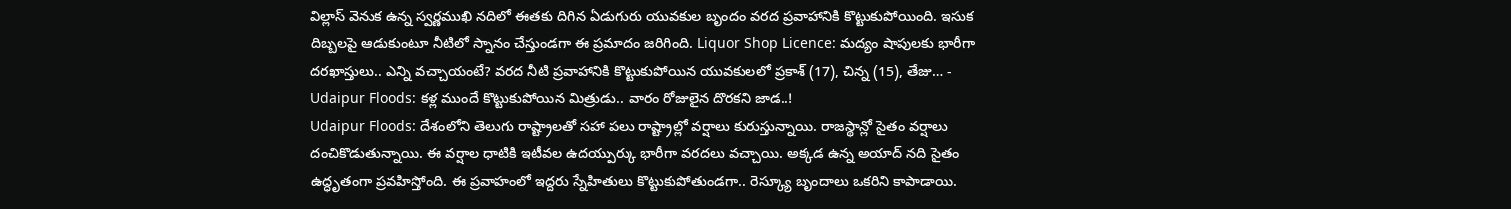విల్లాస్ వెనుక ఉన్న స్వర్ణముఖి నదిలో ఈతకు దిగిన ఏడుగురు యువకుల బృందం వరద ప్రవాహానికి కొట్టుకుపోయింది. ఇసుక దిబ్బలపై ఆడుకుంటూ నీటిలో స్నానం చేస్తుండగా ఈ ప్రమాదం జరిగింది. Liquor Shop Licence: మద్యం షాపులకు భారీగా దరఖాస్తులు.. ఎన్ని వచ్చాయంటే? వరద నీటి ప్రవాహానికి కొట్టుకుపోయిన యువకులలో ప్రకాశ్ (17), చిన్న (15), తేజు… -
Udaipur Floods: కళ్ల ముందే కొట్టుకుపోయిన మిత్రుడు.. వారం రోజులైన దొరకని జాడ..!
Udaipur Floods: దేశంలోని తెలుగు రాష్ట్రాలతో సహా పలు రాష్ట్రాల్లో వర్షాలు కురుస్తున్నాయి. రాజస్థాన్లో సైతం వర్షాలు దంచికొడుతున్నాయి. ఈ వర్షాల ధాటికి ఇటీవల ఉదయ్పుర్కు భారీగా వరదలు వచ్చాయి. అక్కడ ఉన్న అయాద్ నది సైతం ఉద్ధృతంగా ప్రవహిస్తోంది. ఈ ప్రవాహంలో ఇద్దరు స్నేహితులు కొట్టుకుపోతుండగా.. రెస్క్యూ బృందాలు ఒకరిని కాపాడాయి.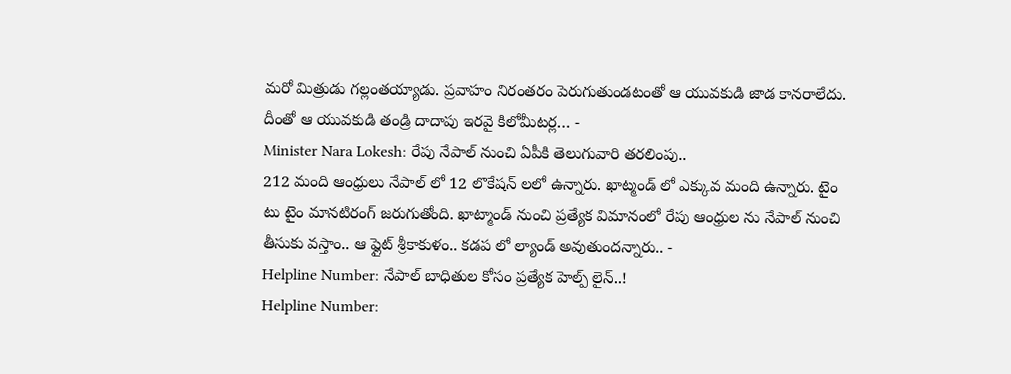మరో మిత్రుడు గల్లంతయ్యాడు. ప్రవాహం నిరంతరం పెరుగుతుండటంతో ఆ యువకుడి జాడ కానరాలేదు. దీంతో ఆ యువకుడి తండ్రి దాదాపు ఇరవై కిలోమీటర్ల… -
Minister Nara Lokesh: రేపు నేపాల్ నుంచి ఏపీకి తెలుగువారి తరలింపు..
212 మంది ఆంధ్రులు నేపాల్ లో 12 లొకేషన్ లలో ఉన్నారు. ఖాట్మండ్ లో ఎక్కువ మంది ఉన్నారు. టైం టు టైం మానటిరంగ్ జరుగుతోంది. ఖాట్మాండ్ నుంచి ప్రత్యేక విమానంలో రేపు ఆంధ్రుల ను నేపాల్ నుంచి తీసుకు వస్తాం.. ఆ ఫ్లైట్ శ్రీకాకుళం.. కడప లో ల్యాండ్ అవుతుందన్నారు.. -
Helpline Number: నేపాల్ బాధితుల కోసం ప్రత్యేక హెల్ప్ లైన్..!
Helpline Number: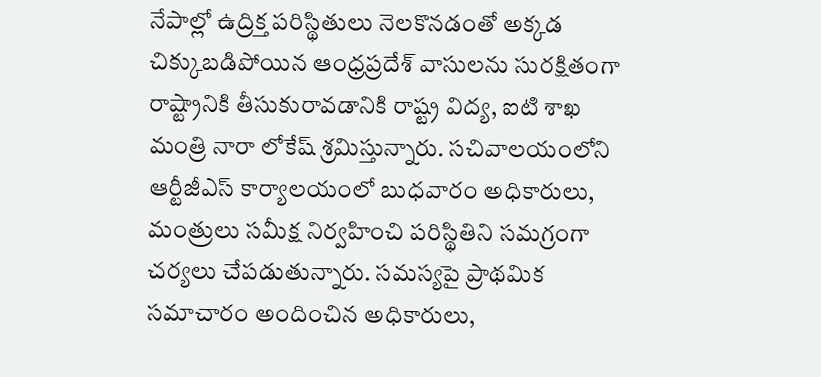నేపాల్లో ఉద్రిక్త పరిస్థితులు నెలకొనడంతో అక్కడ చిక్కుబడిపోయిన ఆంధ్రప్రదేశ్ వాసులను సురక్షితంగా రాష్ట్రానికి తీసుకురావడానికి రాష్ట్ర విద్య, ఐటి శాఖ మంత్రి నారా లోకేష్ శ్రమిస్తున్నారు. సచివాలయంలోని ఆర్టీజీఎస్ కార్యాలయంలో బుధవారం అధికారులు, మంత్రులు సమీక్ష నిర్వహించి పరిస్థితిని సమగ్రంగా చర్యలు చేపడుతున్నారు. సమస్యపై ప్రాథమిక సమాచారం అందించిన అధికారులు,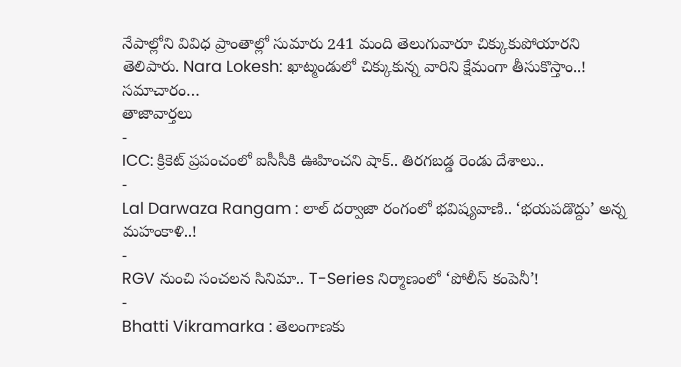నేపాల్లోని వివిధ ప్రాంతాల్లో సుమారు 241 మంది తెలుగువారూ చిక్కుకుపోయారని తెలిపారు. Nara Lokesh: ఖాట్మండులో చిక్కుకున్న వారిని క్షేమంగా తీసుకొస్తాం..! సమాచారం…
తాజావార్తలు
-
ICC: క్రికెట్ ప్రపంచంలో ఐసీసీకి ఊహించని షాక్.. తిరగబడ్డ రెండు దేశాలు..
-
Lal Darwaza Rangam : లాల్ దర్వాజా రంగంలో భవిష్యవాణి.. ‘భయపడొద్దు’ అన్న మహంకాళి..!
-
RGV నుంచి సంచలన సినిమా.. T-Series నిర్మాణంలో ‘పోలీస్ కంపెనీ’!
-
Bhatti Vikramarka : తెలంగాణకు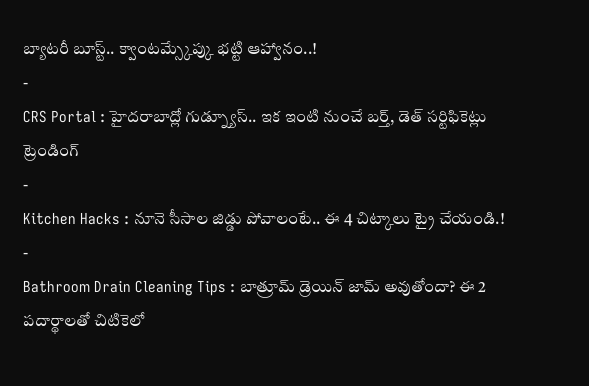బ్యాటరీ బూస్ట్.. క్వాంటమ్స్కేప్కు భట్టి ఆహ్వానం..!
-
CRS Portal : హైదరాబాద్లో గుడ్న్యూస్.. ఇక ఇంటి నుంచే బర్త్, డెత్ సర్టిఫికెట్లు
ట్రెండింగ్
-
Kitchen Hacks : నూనె సీసాల జిడ్డు పోవాలంటే.. ఈ 4 చిట్కాలు ట్రై చేయండి.!
-
Bathroom Drain Cleaning Tips : బాత్రూమ్ డ్రెయిన్ జామ్ అవుతోందా? ఈ 2 పదార్థాలతో చిటికెలో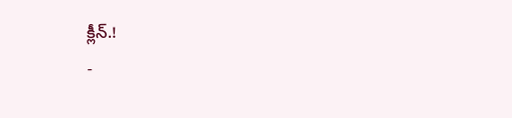క్లీన్.!
-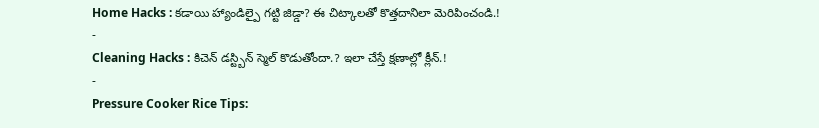Home Hacks : కడాయి హ్యాండిల్పై గట్టి జిడ్డా? ఈ చిట్కాలతో కొత్తదానిలా మెరిపించండి.!
-
Cleaning Hacks : కిచెన్ డస్ట్బిన్ స్మెల్ కొడుతోందా.? ఇలా చేస్తే క్షణాల్లో క్లీన్.!
-
Pressure Cooker Rice Tips: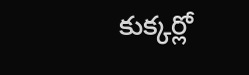కుక్కర్లో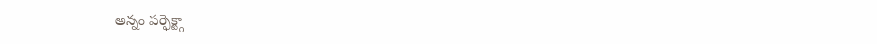అన్నం పర్ఫెక్ట్గా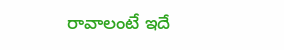రావాలంటే ఇదే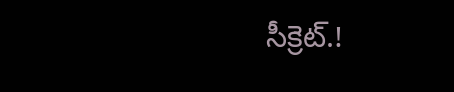సీక్రెట్.!